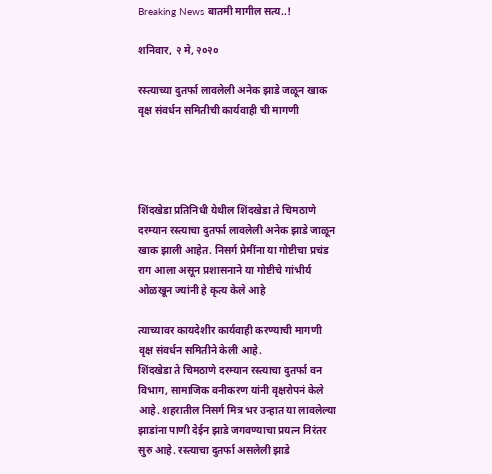Breaking News बातमी मागील सत्य..!

शनिवार, २ मे, २०२०

रस्त्याच्या दुतर्फा लावलेली अनेक झाडे जळून खाक वृक्ष संवर्धन समितीची कार्यवाही ची मागणी




शिंदखेडा प्रतिनिधी येथील शिंदखेडा ते चिमठाणे दरम्यान रस्त्याचा दुतर्फा लावलेली अनेक झाडे जाळून खाक झाली आहेत. निसर्ग प्रेमींना या गोष्टीचा प्रचंड राग आला असून प्रशासनाने या गोष्टीचे गांभीर्य ओळखून ज्यांनी हे कृत्य केले आहे

त्याच्यावर कायदेशीर कार्यवाही करण्याची मागणी वृक्ष संवर्धन समितीने केली आहे.
शिंदखेडा ते चिमठाणे दरम्यान रस्त्याचा दुतर्फा वन विभाग, सामाजिक वनीकरण यांनी वृक्षरोपनं केले आहे. शहरातील निसर्ग मित्र भर उन्हात या लावलेल्या झाडांना पाणी देईन झाडे जगवण्याचा प्रयत्न निरंतर सुरु आहे. रस्त्याचा दुतर्फा असलेली झाडे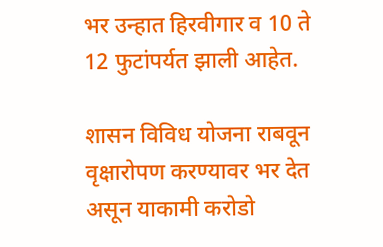भर उन्हात हिरवीगार व 10 ते 12 फुटांपर्यत झाली आहेत.

शासन विविध योजना राबवून वृक्षारोपण करण्यावर भर देत असून याकामी करोडो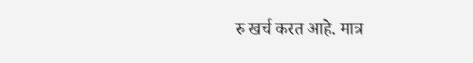रु खर्च करत आहे. मात्र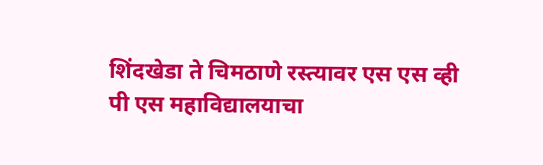शिंदखेडा ते चिमठाणे रस्त्यावर एस एस व्ही पी एस महाविद्यालयाचा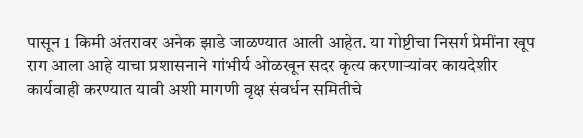पासून 1 किमी अंतरावर अनेक झाडे जाळण्यात आली आहेत. या गोष्टीचा निसर्ग प्रेमींना खूप राग आला आहे याचा प्रशासनाने गांभीर्य ओळखून सदर कृत्य करणाऱ्यांवर कायदेशीर कार्यवाही करण्यात यावी अशी मागणी वृक्ष संवर्धन समितीचे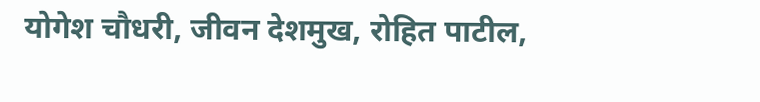योगेश चौधरी, जीवन देशमुख, रोहित पाटील,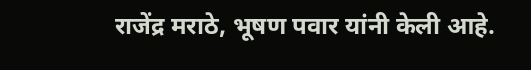राजेंद्र मराठे, भूषण पवार यांनी केली आहे.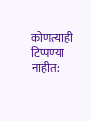कोणत्याही टिप्पण्‍या नाहीत: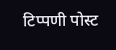टिप्पणी पोस्ट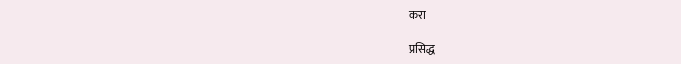करा

प्रसिद्ध